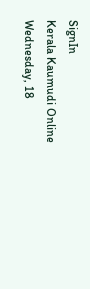SignIn
Kerala Kaumudi Online
Wednesday, 18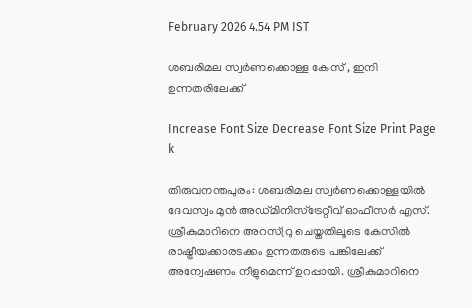February 2026 4.54 PM IST

ശബരിമല സ്വർണക്കൊള്ള കേസ് , ഇനി ഉന്നതരിലേക്ക്

Increase Font Size Decrease Font Size Print Page
k

തിരുവനന്തപുരം: ശബരിമല സ്വർണക്കൊള്ളയിൽ ദേവസ്വം മുൻ അഡ്മിനിസ്ട്രേറ്റീവ് ഓഫീസർ എസ്. ശ്രീകുമാറിനെ അറസ്റ്രു ചെയ്തതിലൂടെ കേസിൽ രാഷ്ട്രീയക്കാരടക്കം ഉന്നതരുടെ പങ്കിലേക്ക് അന്വേഷണം നീളുമെന്ന് ഉറപ്പായി. ശ്രീകുമാറിനെ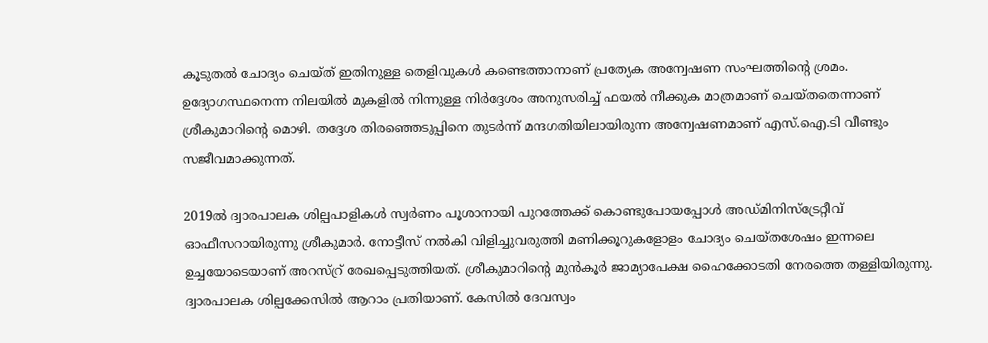കൂടുതൽ ചോദ്യം ചെയ്ത് ഇതിനുള്ള തെളിവുകൾ കണ്ടെത്താനാണ് പ്രത്യേക അന്വേഷണ സംഘത്തിന്റെ ശ്രമം. ഉദ്യോഗസ്ഥനെന്ന നിലയിൽ മുകളിൽ നിന്നുള്ള നിർദ്ദേശം അനുസരിച്ച് ഫയൽ നീക്കുക മാത്രമാണ് ചെയ്തതെന്നാണ് ശ്രീകുമാറിന്റെ മൊഴി. തദ്ദേശ തിരഞ്ഞെടുപ്പിനെ തുടർന്ന് മന്ദഗതിയിലായിരുന്ന അന്വേഷണമാണ് എസ്.ഐ.ടി വീണ്ടും സജീവമാക്കുന്നത്.

2019ൽ ദ്വാരപാലക ശില്പപാളികൾ സ്വർണം പൂശാനായി പുറത്തേക്ക് കൊണ്ടുപോയപ്പോൾ അഡ്മിനിസ്ട്രേറ്റീവ് ഓഫീസറായിരുന്നു ശ്രീകുമാർ. നോട്ടീസ് നൽകി വിളിച്ചുവരുത്തി മണിക്കൂറുകളോളം ചോദ്യം ചെയ്തശേഷം ഇന്നലെ ഉച്ചയോടെയാണ് അറസ്റ്ര് രേഖപ്പെടുത്തിയത്. ശ്രീകുമാറിന്റെ മുൻകൂർ ജാമ്യാപേക്ഷ ഹൈക്കോടതി നേരത്തെ തള്ളിയിരുന്നു. ദ്വാരപാലക ശില്പക്കേസിൽ ആറാം പ്രതിയാണ്. കേസിൽ ദേവസ്വം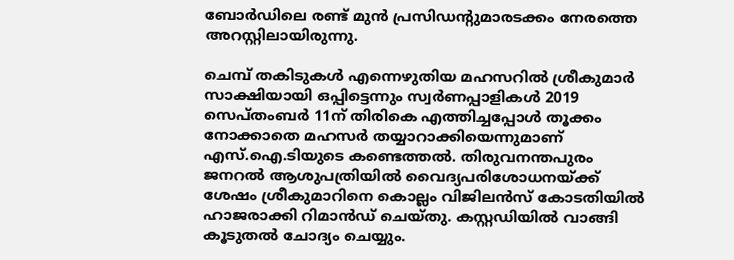ബോർഡിലെ രണ്ട് മുൻ പ്രസിഡന്റുമാരടക്കം നേരത്തെ അറസ്റ്റിലായിരുന്നു.

ചെമ്പ് തകിടുകൾ എന്നെഴുതിയ മഹസറിൽ ശ്രീകുമാർ സാക്ഷിയായി ഒപ്പിട്ടെന്നും സ്വർണപ്പാളികൾ 2019 സെപ്തംബർ 11ന് തിരികെ എത്തിച്ചപ്പോൾ തൂക്കം നോക്കാതെ മഹസർ തയ്യാറാക്കിയെന്നുമാണ് എസ്.ഐ.ടിയുടെ കണ്ടെത്തൽ. തിരുവനന്തപുരം ജനറൽ ആശുപത്രിയിൽ വൈദ്യപരിശോധനയ്ക്ക് ശേഷം ശ്രീകുമാറിനെ കൊല്ലം വിജിലൻസ് കോടതിയിൽ ഹാജരാക്കി റിമാൻഡ് ചെയ്തു. കസ്റ്റഡിയിൽ വാങ്ങി കൂടുതൽ ചോദ്യം ചെയ്യും.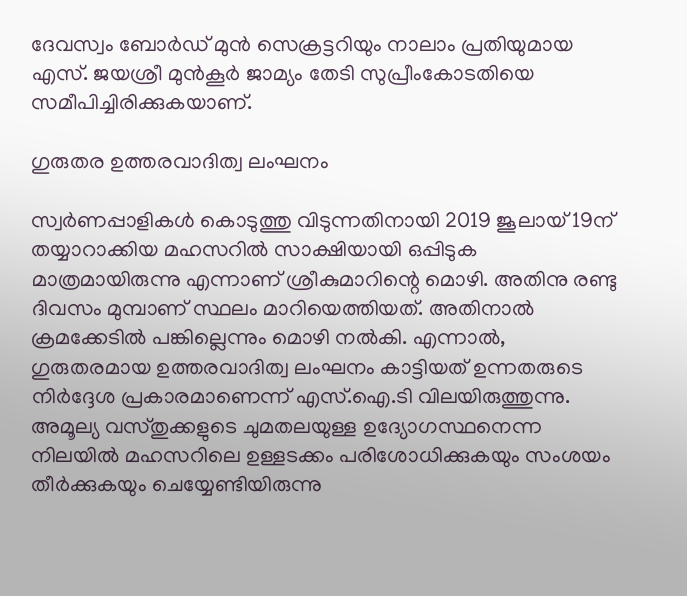ദേവസ്വം ബോർഡ് മുൻ സെക്രട്ടറിയും നാലാം പ്രതിയുമായ എസ്. ജയശ്രീ മുൻകൂർ ജാമ്യം തേടി സുപ്രീംകോടതിയെ സമീപിച്ചിരിക്കുകയാണ്.

ഗുരുതര ഉത്തരവാദിത്വ ലംഘനം

സ്വർണപ്പാളികൾ കൊടുത്തു വിടുന്നതിനായി 2019 ജൂലായ് 19ന് തയ്യാറാക്കിയ മഹസറിൽ സാക്ഷിയായി ഒപ്പിടുക മാത്രമായിരുന്നു എന്നാണ് ശ്രീകുമാറിന്റെ മൊഴി. അതിനു രണ്ടു ദിവസം മുമ്പാണ് സ്ഥലം മാറിയെത്തിയത്. അതിനാൽ ക്രമക്കേടിൽ പങ്കില്ലെന്നും മൊഴി നൽകി. എന്നാൽ, ഗുരുതരമായ ഉത്തരവാദിത്വ ലംഘനം കാട്ടിയത് ഉന്നതരുടെ നിർദ്ദേശ പ്രകാരമാണെന്ന് എസ്.ഐ.ടി വിലയിരുത്തുന്നു. അമൂല്യ വസ്തുക്കളുടെ ചുമതലയുള്ള ഉദ്യോഗസ്ഥനെന്ന നിലയിൽ മഹസറിലെ ഉള്ളടക്കം പരിശോധിക്കുകയും സംശയം തീർക്കുകയും ചെയ്യേണ്ടിയിരുന്നു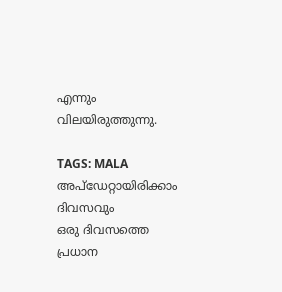എന്നും വിലയിരുത്തുന്നു.

TAGS: MALA
അപ്ഡേറ്റായിരിക്കാം ദിവസവും
ഒരു ദിവസത്തെ പ്രധാന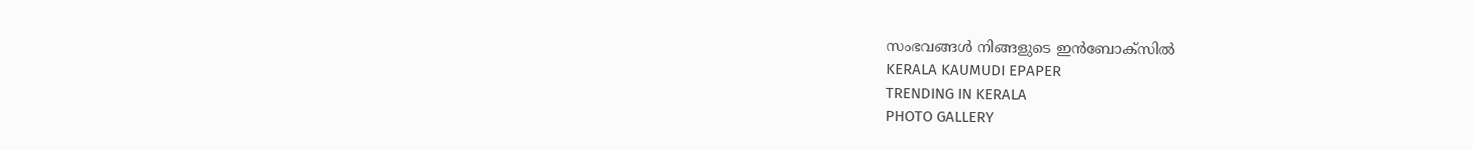സംഭവങ്ങൾ നിങ്ങളുടെ ഇൻബോക്സിൽ
KERALA KAUMUDI EPAPER
TRENDING IN KERALA
PHOTO GALLERY